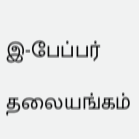இ-பேப்பர்

தலையங்கம்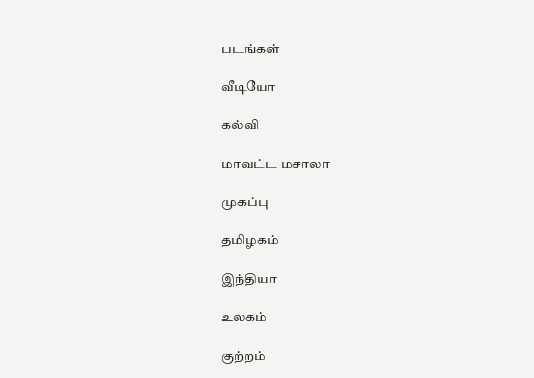படங்கள்

வீடியோ

கல்வி

மாவட்ட மசாலா

முகப்பு

தமிழகம்

இந்தியா

உலகம்

குற்றம்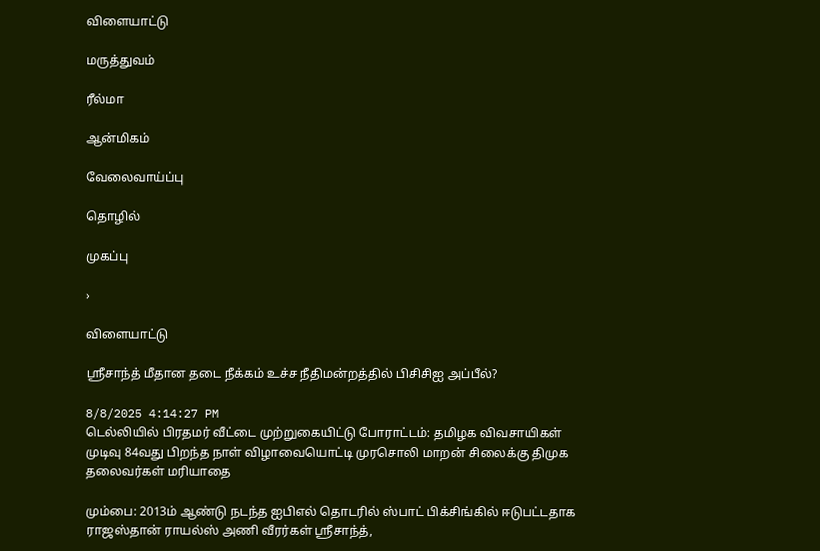விளையாட்டு

மருத்துவம்

ரீல்மா

ஆன்மிகம்

வேலைவாய்ப்பு

தொழில்

முகப்பு

›

விளையாட்டு

ஸ்ரீசாந்த் மீதான தடை நீக்கம் உச்ச நீதிமன்றத்தில் பிசிசிஐ அப்பீல்?

8/8/2025 4:14:27 PM
டெல்லியில் பிரதமர் வீட்டை முற்றுகையிட்டு போராட்டம்: தமிழக விவசாயிகள் முடிவு 84வது பிறந்த நாள் விழாவையொட்டி முரசொலி மாறன் சிலைக்கு திமுக தலைவர்கள் மரியாதை

மும்பை: 2013ம் ஆண்டு நடந்த ஐபிஎல் தொடரில் ஸ்பாட் பிக்சிங்கில் ஈடுபட்டதாக ராஜஸ்தான் ராயல்ஸ் அணி வீரர்கள் ஸ்ரீசாந்த்,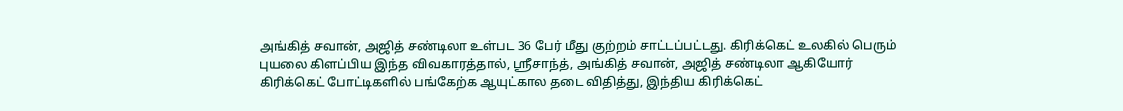அங்கித் சவான், அஜித் சண்டிலா உள்பட 36 பேர் மீது குற்றம் சாட்டப்பட்டது. கிரிக்கெட் உலகில் பெரும் புயலை கிளப்பிய இந்த விவகாரத்தால், ஸ்ரீசாந்த், அங்கித் சவான், அஜித் சண்டிலா ஆகியோர் கிரிக்கெட் போட்டிகளில் பங்கேற்க ஆயுட்கால தடை விதித்து, இந்திய கிரிக்கெட்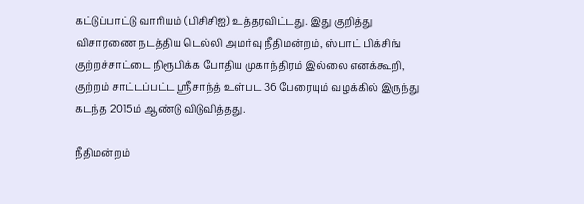கட்டுப்பாட்டு வாரியம் (பிசிசிஐ) உத்தரவிட்டது. இது குறித்து விசாரணை நடத்திய டெல்லி அமர்வு நீதிமன்றம், ஸ்பாட் பிக்சிங் குற்றச்சாட்டை நிரூபிக்க போதிய முகாந்திரம் இல்லை எனக்கூறி, குற்றம் சாட்டப்பட்ட ஸ்ரீசாந்த் உள்பட 36 பேரையும் வழக்கில் இருந்து கடந்த 2015ம் ஆண்டு விடுவித்தது.

நீதிமன்றம்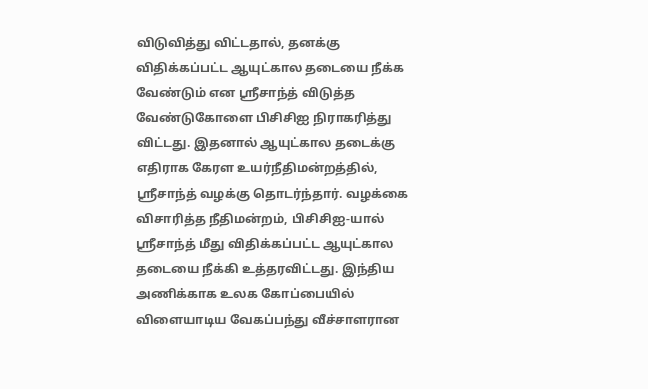விடுவித்து விட்டதால், தனக்கு விதிக்கப்பட்ட ஆயுட்கால தடையை நீக்க வேண்டும் என ஸ்ரீசாந்த் விடுத்த வேண்டுகோளை பிசிசிஐ நிராகரித்து விட்டது. இதனால் ஆயுட்கால தடைக்கு எதிராக கேரள உயர்நீதிமன்றத்தில், ஸ்ரீசாந்த் வழக்கு தொடர்ந்தார். வழக்கை விசாரித்த நீதிமன்றம், பிசிசிஐ-யால் ஸ்ரீசாந்த் மீது விதிக்கப்பட்ட ஆயுட்கால தடையை நீக்கி உத்தரவிட்டது. இந்திய அணிக்காக உலக கோப்பையில் விளையாடிய வேகப்பந்து வீச்சாளரான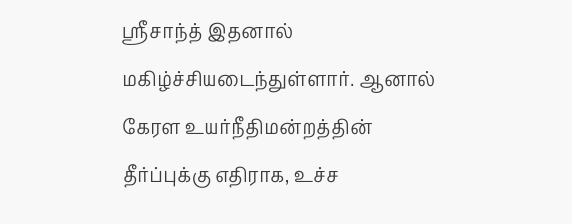ஸ்ரீசாந்த் இதனால் மகிழ்ச்சியடைந்துள்ளார். ஆனால் கேரள உயர்நீதிமன்றத்தின் தீர்ப்புக்கு எதிராக, உச்ச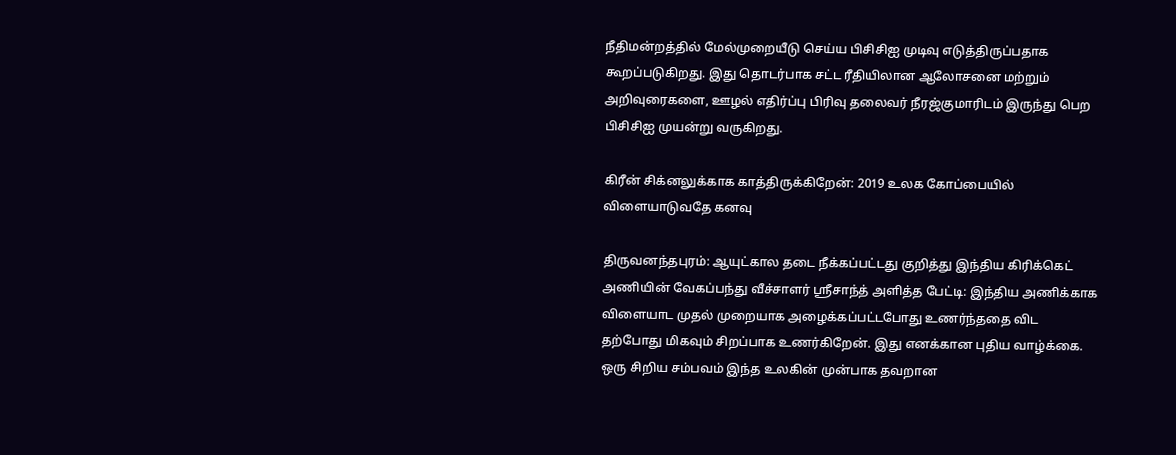நீதிமன்றத்தில் மேல்முறையீடு செய்ய பிசிசிஐ முடிவு எடுத்திருப்பதாக கூறப்படுகிறது. இது தொடர்பாக சட்ட ரீதியிலான ஆலோசனை மற்றும் அறிவுரைகளை, ஊழல் எதிர்ப்பு பிரிவு தலைவர் நீரஜ்குமாரிடம் இருந்து பெற பிசிசிஐ முயன்று வருகிறது.

கிரீன் சிக்னலுக்காக காத்திருக்கிறேன்: 2019 உலக கோப்பையில் விளையாடுவதே கனவு

திருவனந்தபுரம்: ஆயுட்கால தடை நீக்கப்பட்டது குறித்து இந்திய கிரிக்கெட் அணியின் வேகப்பந்து வீச்சாளர் ஸ்ரீசாந்த் அளித்த பேட்டி: இந்திய அணிக்காக விளையாட முதல் முறையாக அழைக்கப்பட்டபோது உணர்ந்ததை விட தற்போது மிகவும் சிறப்பாக உணர்கிறேன். இது எனக்கான புதிய வாழ்க்கை. ஒரு சிறிய சம்பவம் இந்த உலகின் முன்பாக தவறான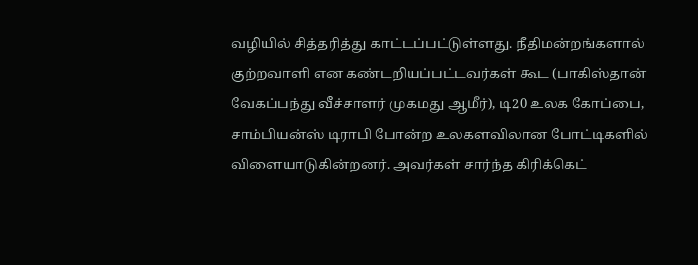வழியில் சித்தரித்து காட்டப்பட்டுள்ளது. நீதிமன்றங்களால் குற்றவாளி என கண்டறியப்பட்டவர்கள் கூட (பாகிஸ்தான் வேகப்பந்து வீச்சாளர் முகமது ஆமீர்), டி20 உலக கோப்பை, சாம்பியன்ஸ் டிராபி போன்ற உலகளவிலான போட்டிகளில் விளையாடுகின்றனர். அவர்கள் சார்ந்த கிரிக்கெட்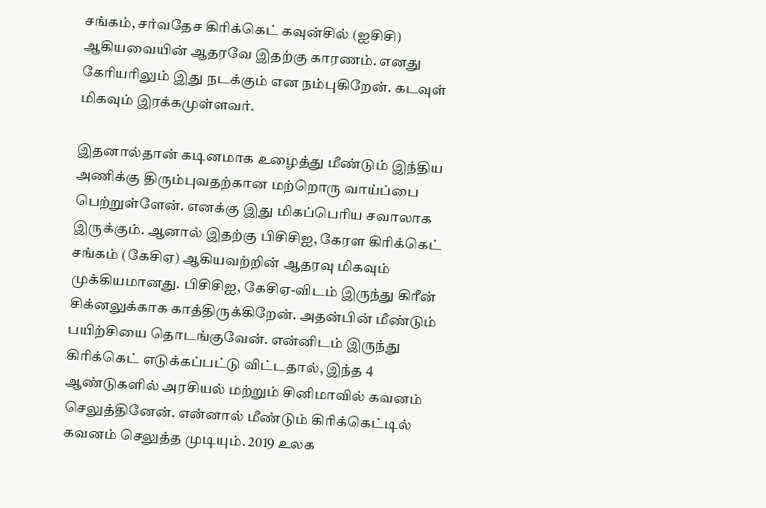சங்கம், சர்வதேச கிரிக்கெட் கவுன்சில் (ஐசிசி) ஆகியவையின் ஆதரவே இதற்கு காரணம். எனது கேரியரிலும் இது நடக்கும் என நம்புகிறேன். கடவுள் மிகவும் இரக்கமுள்ளவர்.

இதனால்தான் கடினமாக உழைத்து மீண்டும் இந்திய அணிக்கு திரும்புவதற்கான மற்றொரு வாய்ப்பை பெற்றுள்ளேன். எனக்கு இது மிகப்பெரிய சவாலாக இருக்கும். ஆனால் இதற்கு பிசிசிஐ, கேரள கிரிக்கெட் சங்கம் (கேசிஏ) ஆகியவற்றின் ஆதரவு மிகவும் முக்கியமானது. பிசிசிஐ, கேசிஏ-விடம் இருந்து கிரீன் சிக்னலுக்காக காத்திருக்கிறேன். அதன்பின் மீண்டும் பயிற்சியை தொடங்குவேன். என்னிடம் இருந்து கிரிக்கெட் எடுக்கப்பட்டு விட்டதால், இந்த 4 ஆண்டுகளில் அரசியல் மற்றும் சினிமாவில் கவனம் செலுத்தினேன். என்னால் மீண்டும் கிரிக்கெட்டில் கவனம் செலுத்த முடியும். 2019 உலக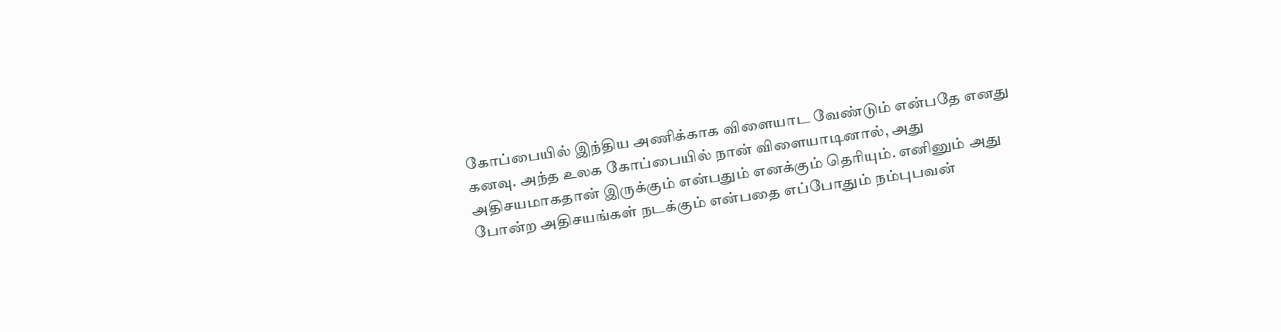கோப்பையில் இந்திய அணிக்காக விளையாட வேண்டும் என்பதே எனது கனவு. அந்த உலக கோப்பையில் நான் விளையாடினால், அது அதிசயமாகதான் இருக்கும் என்பதும் எனக்கும் தெரியும். எனினும் அது போன்ற அதிசயங்கள் நடக்கும் என்பதை எப்போதும் நம்புபவன்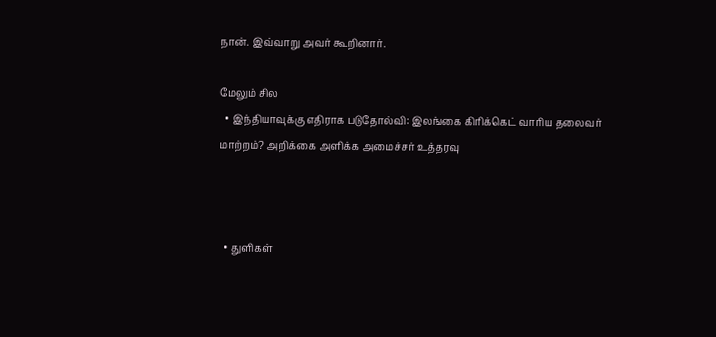நான். இவ்வாறு அவர் கூறினார்.

மேலும் சில
  • இந்தியாவுக்கு எதிராக படுதோல்வி: இலங்கை கிரிக்கெட் வாரிய தலைவர் மாற்றம்? அறிக்கை அளிக்க அமைச்சர் உத்தரவு



  • துளிகள்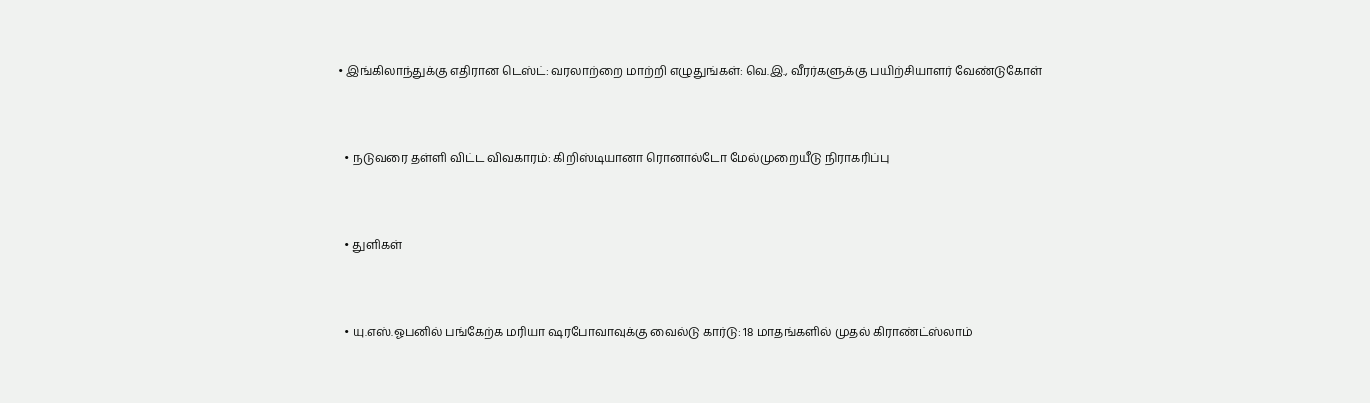• இங்கிலாந்துக்கு எதிரான டெஸ்ட்: வரலாற்றை மாற்றி எழுதுங்கள்: வெ.இ., வீரர்களுக்கு பயிற்சியாளர் வேண்டுகோள்



  • நடுவரை தள்ளி விட்ட விவகாரம்: கிறிஸ்டியானா ரொனால்டோ மேல்முறையீடு நிராகரிப்பு



  • துளிகள்



  • யு.எஸ்.ஓபனில் பங்கேற்க மரியா ஷரபோவாவுக்கு வைல்டு கார்டு: 18 மாதங்களில் முதல் கிராண்ட்ஸ்லாம்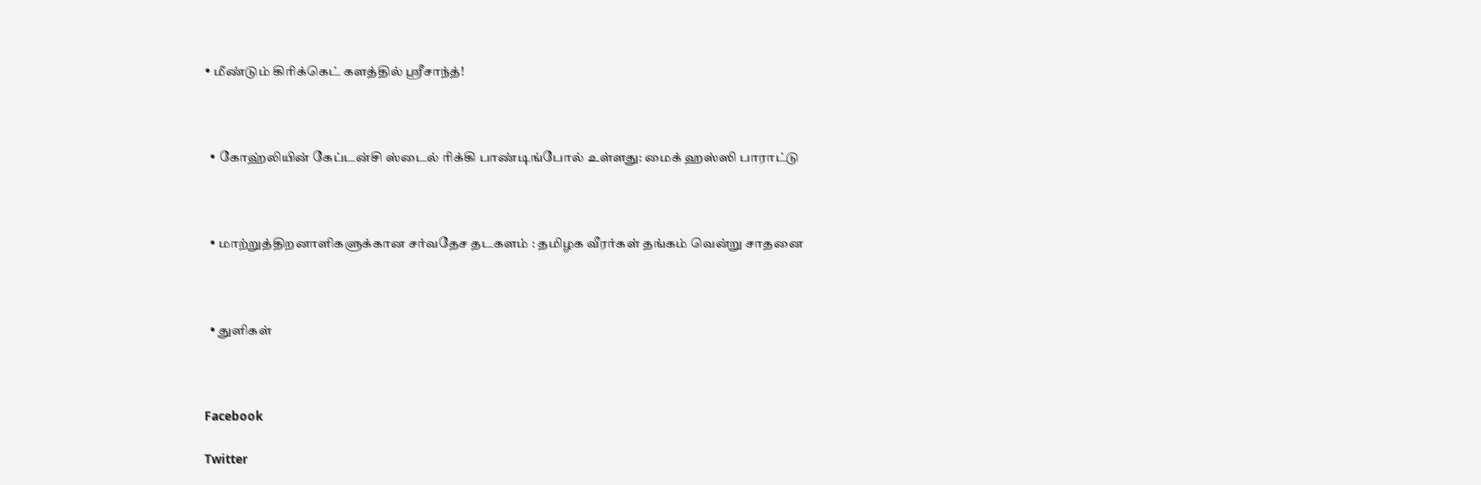• மீண்டும் கிரிக்கெட் களத்தில் ஸ்ரீசாந்த்!



  • கோஹ்லியின் கேப்டன்சி ஸ்டைல் ரிக்கி பாண்டிங்போல் உள்ளது: மைக் ஹஸ்ஸி பாராட்டு



  • மாற்றுத்திறனாளிகளுக்கான சர்வதேச தடகளம் : தமிழக வீரர்கள் தங்கம் வென்று சாதனை



  • துளிகள்



Facebook

Twitter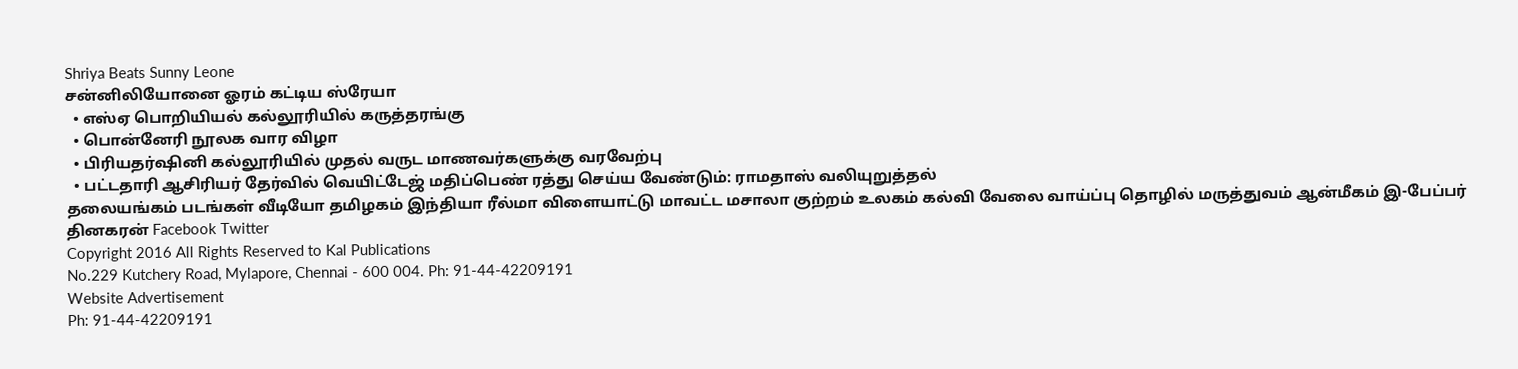Shriya Beats Sunny Leone
சன்னிலியோனை ஓரம் கட்டிய ஸ்ரேயா
  • எஸ்ஏ பொறியியல் கல்லூரியில் கருத்தரங்கு
  • பொன்னேரி நூலக வார விழா
  • பிரியதர்ஷினி கல்லூரியில் முதல் வருட மாணவர்களுக்கு வரவேற்பு
  • பட்டதாரி ஆசிரியர் தேர்வில் வெயிட்டேஜ் மதிப்பெண் ரத்து செய்ய வேண்டும்: ராமதாஸ் வலியுறுத்தல்
தலையங்கம் படங்கள் வீடியோ தமிழகம் இந்தியா ரீல்மா விளையாட்டு மாவட்ட மசாலா குற்றம் உலகம் கல்வி வேலை வாய்ப்பு தொழில் மருத்துவம் ஆன்மீகம் இ-பேப்பர் தினகரன் Facebook Twitter
Copyright 2016 All Rights Reserved to Kal Publications
No.229 Kutchery Road, Mylapore, Chennai - 600 004. Ph: 91-44-42209191
Website Advertisement
Ph: 91-44-42209191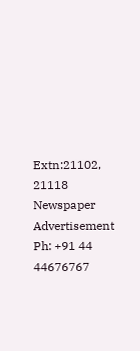Extn:21102, 21118
Newspaper Advertisement
Ph: +91 44 44676767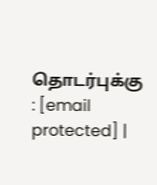தொடர்புக்கு : [email protected] |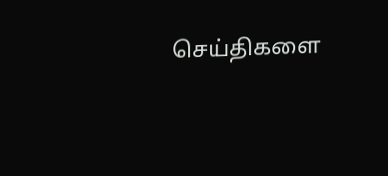செய்திகளை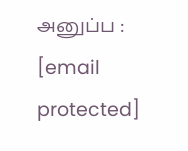அனுப்ப : [email protected]